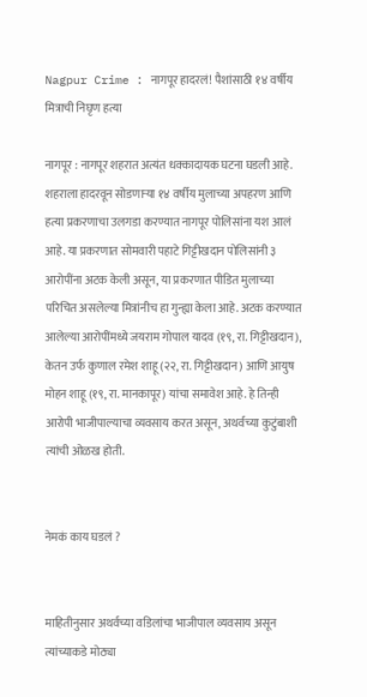Nagpur Crime : नागपूर हादरलं! पैशांसाठी १४ वर्षीय मित्राची निघृण हत्या

नागपूर : नागपूर शहरात अत्यंत धक्कादायक घटना घडली आहे. शहराला हादरवून सोडणाऱ्या १४ वर्षीय मुलाच्या अपहरण आणि हत्या प्रकरणाचा उलगडा करण्यात नागपूर पोलिसांना यश आलं आहे. या प्रकरणात सोमवारी पहाटे गिट्टीखदान पोलिसांनी ३ आरोपींना अटक केली असून, या प्रकरणात पीडित मुलाच्या परिचित असलेल्या मित्रांनीच हा गुन्ह्या केला आहे. अटक करण्यात आलेल्या आरोपींमध्ये जयराम गोपाल यादव (१९, रा. गिट्टीखदान), केतन उर्फ कुणाल रमेश शाहू (२२, रा. गिट्टीखदान) आणि आयुष मोहन शाहू (१९, रा. मानकापूर) यांचा समावेश आहे. हे तिन्ही आरोपी भाजीपाल्याचा व्यवसाय करत असून, अथर्वच्या कुटुंबाशी त्यांची ओळख होती.


नेमकं काय घडलं ?


माहितीनुसार अथर्वच्या वडिलांचा भाजीपाल व्यवसाय असून त्यांच्याकडे मोठ्या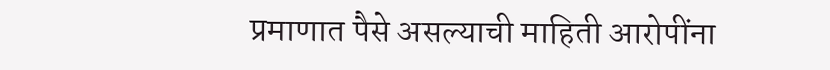प्रमाणात पैसे असल्याची माहिती आरोपींना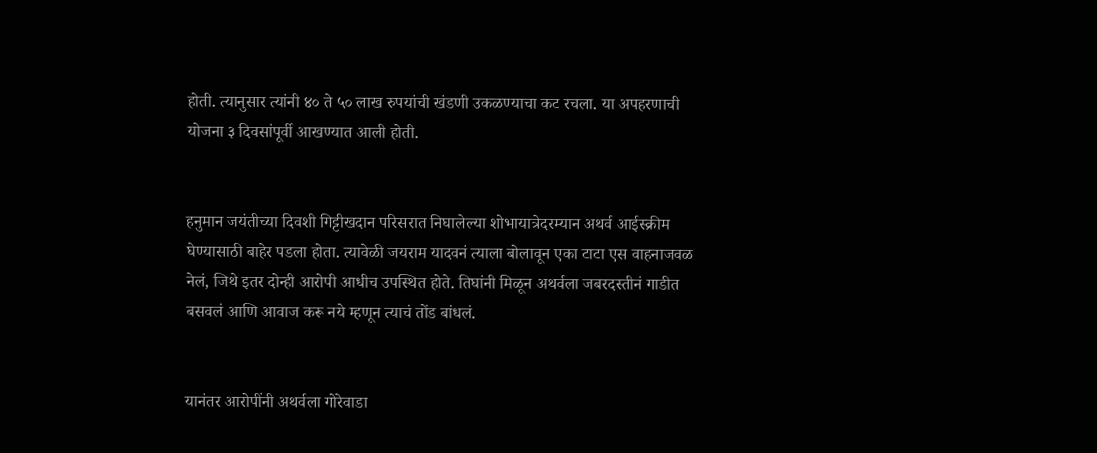होती. त्यानुसार त्यांनी ४० ते ५० लाख रुपयांची खंडणी उकळण्याचा कट रचला. या अपहरणाची योजना ३ दिवसांपूर्वी आखण्यात आली होती.


हनुमान जयंतीच्या दिवशी गिट्टीखदान परिसरात निघालेल्या शोभायात्रेदरम्यान अथर्व आईस्क्रीम घेण्यासाठी बाहेर पडला होता. त्यावेळी जयराम यादवनं त्याला बोलावून एका टाटा एस वाहनाजवळ नेलं, जिथे इतर दोन्ही आरोपी आधीच उपस्थित होते. तिघांनी मिळून अथर्वला जबरदस्तीनं गाडीत बसवलं आणि आवाज करू नये म्हणून त्याचं तोंड बांधलं.


यानंतर आरोपींनी अथर्वला गोरेवाडा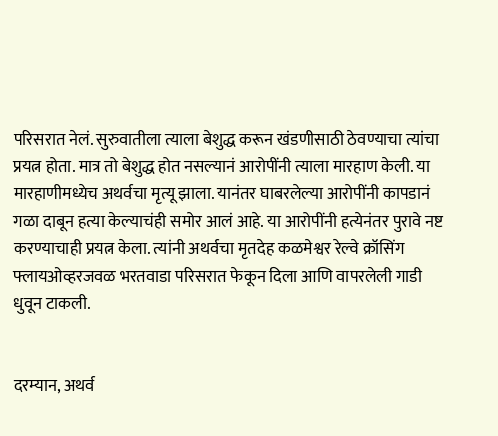परिसरात नेलं. सुरुवातीला त्याला बेशुद्ध करून खंडणीसाठी ठेवण्याचा त्यांचा प्रयत्न होता. मात्र तो बेशुद्ध होत नसल्यानं आरोपींनी त्याला मारहाण केली. या मारहाणीमध्येच अथर्वचा मृत्यू झाला. यानंतर घाबरलेल्या आरोपींनी कापडानं गळा दाबून हत्या केल्याचंही समोर आलं आहे. या आरोपींनी हत्येनंतर पुरावे नष्ट करण्याचाही प्रयत्न केला. त्यांनी अथर्वचा मृतदेह कळमेश्वर रेल्वे क्रॉसिंग फ्लायओव्हरजवळ भरतवाडा परिसरात फेकून दिला आणि वापरलेली गाडी धुवून टाकली.


दरम्यान, अथर्व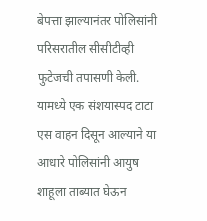बेपत्ता झाल्यानंतर पोलिसांनी परिसरातील सीसीटीव्ही फुटेजची तपासणी केली. यामध्ये एक संशयास्पद टाटा एस वाहन दिसून आल्याने या आधारे पोलिसांनी आयुष शाहूला ताब्यात घेऊन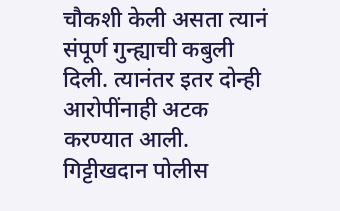चौकशी केली असता त्यानं संपूर्ण गुन्ह्याची कबुली दिली. त्यानंतर इतर दोन्ही आरोपींनाही अटक करण्यात आली. गिट्टीखदान पोलीस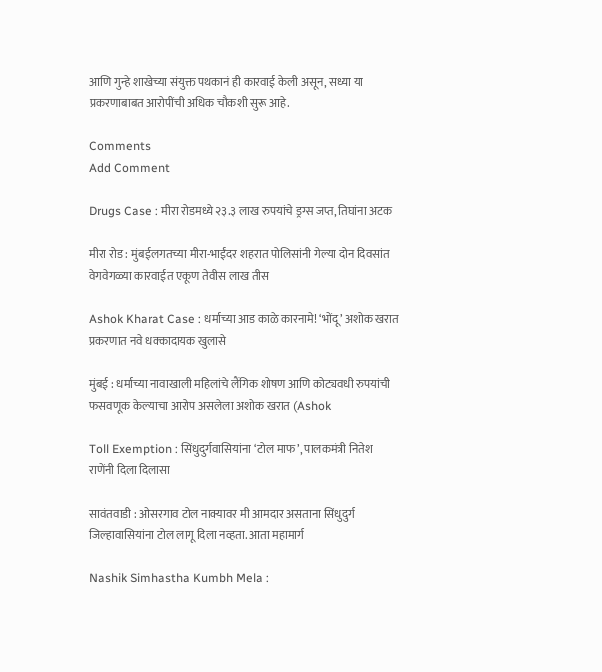आणि गुन्हे शाखेच्या संयुक्त पथकानं ही कारवाई केली असून, सध्या या प्रकरणाबाबत आरोपींची अधिक चौकशी सुरू आहे.

Comments
Add Comment

Drugs Case : मीरा रोडमध्ये २३.३ लाख रुपयांचे ड्रग्स जप्त, तिघांना अटक

मीरा रोड : मुंबईलगतच्या मीरा-भाईंदर शहरात पोलिसांनी गेल्या दोन दिवसांत वेगवेगळ्या कारवाईत एकूण तेवीस लाख तीस

Ashok Kharat Case : धर्माच्या आड काळे कारनामे! ‘भोंदू’ अशोक खरात प्रकरणात नवे धक्कादायक खुलासे

मुंबई : धर्माच्या नावाखाली महिलांचे लैंगिक शोषण आणि कोट्यवधी रुपयांची फसवणूक केल्याचा आरोप असलेला अशोक खरात (Ashok

Toll Exemption : सिंधुदुर्गवासियांना ‘टोल माफ’, पालकमंत्री नितेश राणेंनी दिला दिलासा

सावंतवाडी : ओसरगाव टोल नाक्यावर मी आमदार असताना सिंधुदुर्ग जिल्हावासियांना टोल लागू दिला नव्हता. आता महामार्ग

Nashik Simhastha Kumbh Mela :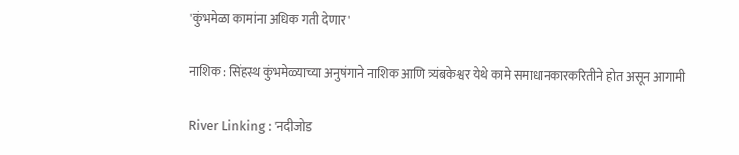'कुंभमेळा कामांना अधिक गती देणार'

नाशिक : सिंहस्थ कुंभमेळ्याच्या अनुषंगाने नाशिक आणि त्र्यंबकेश्वर येथे कामे समाधानकारकरितीने होत असून आगामी

River Linking : 'नदीजोड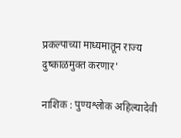प्रकल्पाच्या माध्यमातून राज्य दुष्काळमुक्त करणार'

नाशिक : पुण्यश्लोक अहिल्यादेवी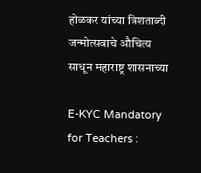होळकर यांच्या त्रिशताब्दी जन्मोत्सवाचे औचित्य साधून महाराष्ट्र शासनाच्या

E-KYC Mandatory for Teachers :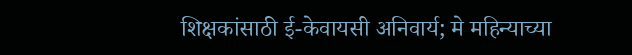शिक्षकांसाठी ई-केवायसी अनिवार्य; मे महिन्याच्या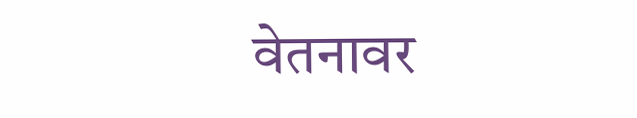वेतनावर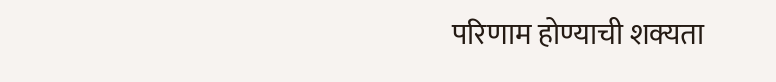परिणाम होण्याची शक्यता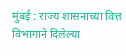मुंबई : राज्य शासनाच्या वित्त विभागाने दिलेल्या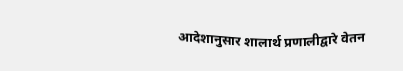आदेशानुसार शालार्थ प्रणालीद्वारे वेतन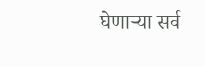घेणाऱ्या सर्व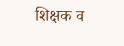शिक्षक व